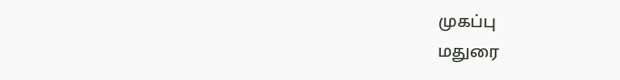முகப்பு
மதுரை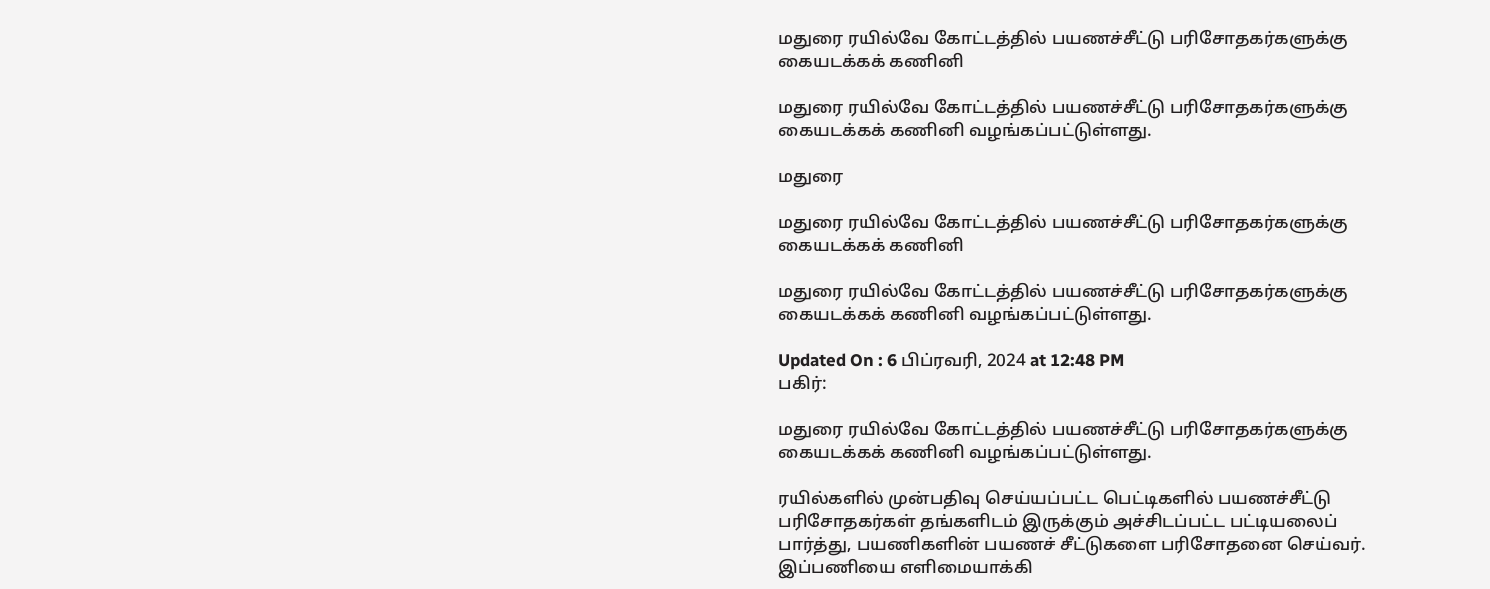மதுரை ரயில்வே கோட்டத்தில் பயணச்சீட்டு பரிசோதகர்களுக்கு கையடக்கக் கணினி

மதுரை ரயில்வே கோட்டத்தில் பயணச்சீட்டு பரிசோதகர்களுக்கு கையடக்கக் கணினி வழங்கப்பட்டுள்ளது.

மதுரை

மதுரை ரயில்வே கோட்டத்தில் பயணச்சீட்டு பரிசோதகர்களுக்கு கையடக்கக் கணினி

மதுரை ரயில்வே கோட்டத்தில் பயணச்சீட்டு பரிசோதகர்களுக்கு கையடக்கக் கணினி வழங்கப்பட்டுள்ளது.

Updated On : 6 பிப்ரவரி, 2024 at 12:48 PM
பகிர்:

மதுரை ரயில்வே கோட்டத்தில் பயணச்சீட்டு பரிசோதகர்களுக்கு கையடக்கக் கணினி வழங்கப்பட்டுள்ளது.

ரயில்களில் முன்பதிவு செய்யப்பட்ட பெட்டிகளில் பயணச்சீட்டு பரிசோதகர்கள் தங்களிடம் இருக்கும் அச்சிடப்பட்ட பட்டியலைப் பார்த்து, பயணிகளின் பயணச் சீட்டுகளை பரிசோதனை செய்வர். இப்பணியை எளிமையாக்கி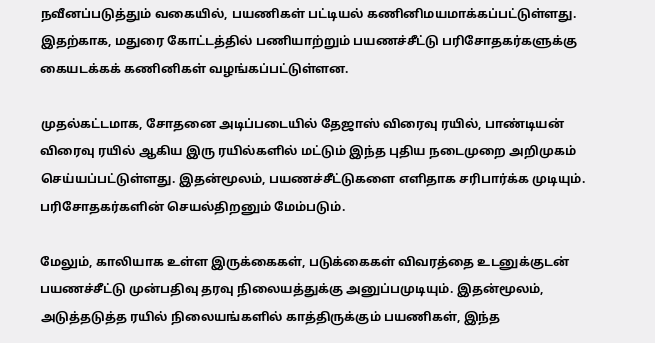நவீனப்படுத்தும் வகையில், பயணிகள் பட்டியல் கணினிமயமாக்கப்பட்டுள்ளது. இதற்காக, மதுரை கோட்டத்தில் பணியாற்றும் பயணச்சீட்டு பரிசோதகர்களுக்கு கையடக்கக் கணினிகள் வழங்கப்பட்டுள்ளன.

முதல்கட்டமாக, சோதனை அடிப்படையில் தேஜாஸ் விரைவு ரயில், பாண்டியன் விரைவு ரயில் ஆகிய இரு ரயில்களில் மட்டும் இந்த புதிய நடைமுறை அறிமுகம் செய்யப்பட்டுள்ளது. இதன்மூலம், பயணச்சீட்டுகளை எளிதாக சரிபார்க்க முடியும். பரிசோதகர்களின் செயல்திறனும் மேம்படும்.

மேலும், காலியாக உள்ள இருக்கைகள், படுக்கைகள் விவரத்தை உடனுக்குடன் பயணச்சீட்டு முன்பதிவு தரவு நிலையத்துக்கு அனுப்பமுடியும். இதன்மூலம், அடுத்தடுத்த ரயில் நிலையங்களில் காத்திருக்கும் பயணிகள், இந்த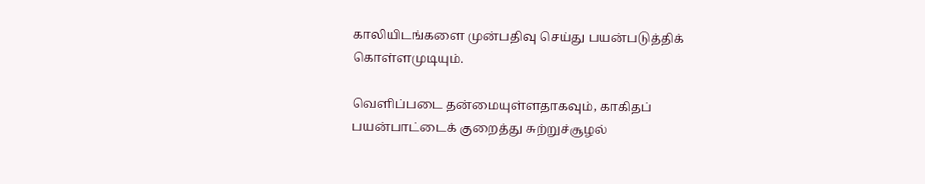காலியிடங்களை முன்பதிவு செய்து பயன்படுத்திக் கொள்ளமுடியும்.

வெளிப்படை தன்மையுள்ளதாகவும், காகிதப் பயன்பாட்டைக் குறைத்து சுற்றுச்சூழல்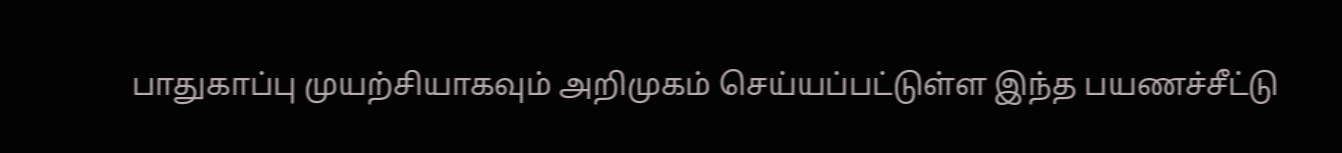பாதுகாப்பு முயற்சியாகவும் அறிமுகம் செய்யப்பட்டுள்ள இந்த பயணச்சீட்டு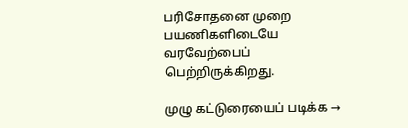பரிசோதனை முறை பயணிகளிடையே வரவேற்பைப் பெற்றிருக்கிறது.

முழு கட்டுரையைப் படிக்க →